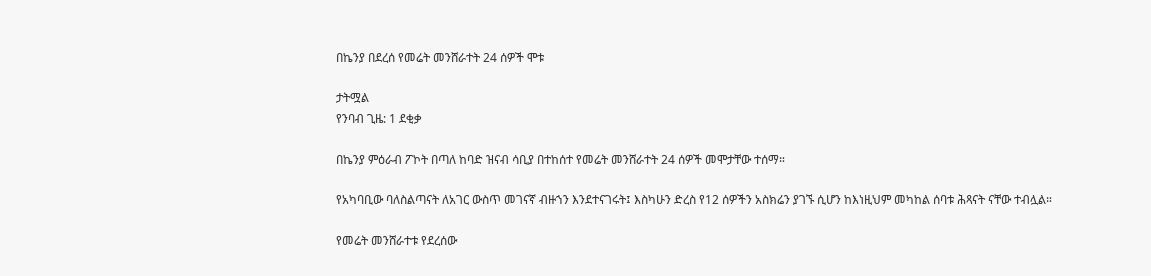በኬንያ በደረሰ የመሬት መንሸራተት 24 ሰዎች ሞቱ

ታትሟል
የንባብ ጊዜ: 1 ደቂቃ

በኬንያ ምዕራብ ፖኮት በጣለ ከባድ ዝናብ ሳቢያ በተከሰተ የመሬት መንሸራተት 24 ሰዎች መሞታቸው ተሰማ።

የአካባቢው ባለስልጣናት ለአገር ውስጥ መገናኛ ብዙኀን እንደተናገሩት፤ እስካሁን ድረስ የ12 ሰዎችን አስክሬን ያገኙ ሲሆን ከእነዚህም መካከል ሰባቱ ሕጻናት ናቸው ተብሏል።

የመሬት መንሸራተቱ የደረሰው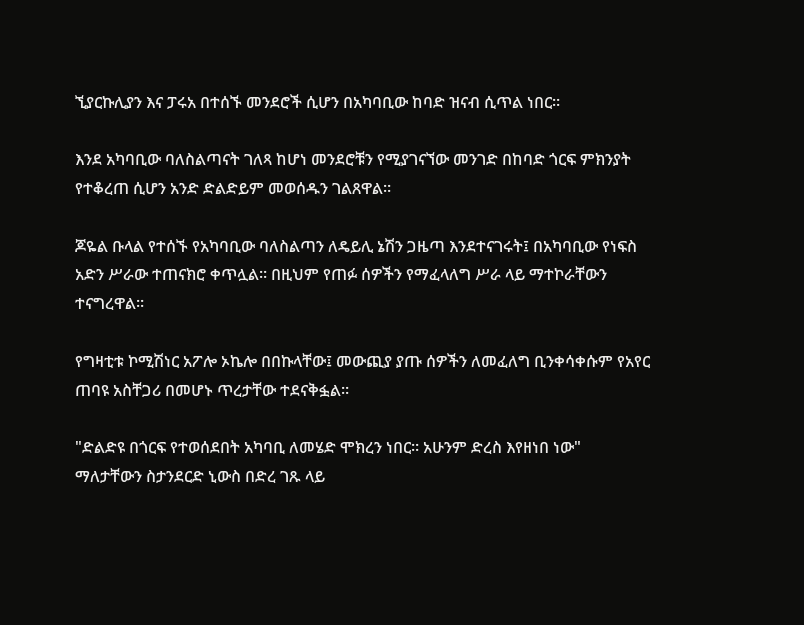ኚያርኩሊያን እና ፓሩአ በተሰኙ መንደሮች ሲሆን በአካባቢው ከባድ ዝናብ ሲጥል ነበር።

እንደ አካባቢው ባለስልጣናት ገለጻ ከሆነ መንደሮቹን የሚያገናኘው መንገድ በከባድ ጎርፍ ምክንያት የተቆረጠ ሲሆን አንድ ድልድይም መወሰዱን ገልጸዋል።

ጆዬል ቡላል የተሰኙ የአካባቢው ባለስልጣን ለዴይሊ ኔሽን ጋዜጣ እንደተናገሩት፤ በአካባቢው የነፍስ አድን ሥራው ተጠናክሮ ቀጥሏል። በዚህም የጠፉ ሰዎችን የማፈላለግ ሥራ ላይ ማተኮራቸውን ተናግረዋል።

የግዛቲቱ ኮሚሽነር አፖሎ ኦኬሎ በበኩላቸው፤ መውጪያ ያጡ ሰዎችን ለመፈለግ ቢንቀሳቀሱም የአየር ጠባዩ አስቸጋሪ በመሆኑ ጥረታቸው ተደናቅፏል።

"ድልድዩ በጎርፍ የተወሰደበት አካባቢ ለመሄድ ሞክረን ነበር። አሁንም ድረስ እየዘነበ ነው" ማለታቸውን ስታንደርድ ኒውስ በድረ ገጹ ላይ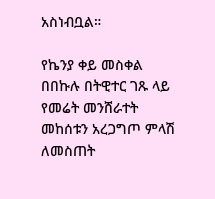አስነብቧል።

የኬንያ ቀይ መስቀል በበኩሉ በትዊተር ገጹ ላይ የመሬት መንሸራተት መከሰቱን አረጋግጦ ምላሽ ለመስጠት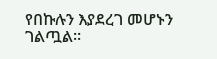የበኩሉን እያደረገ መሆኑን ገልጧል።